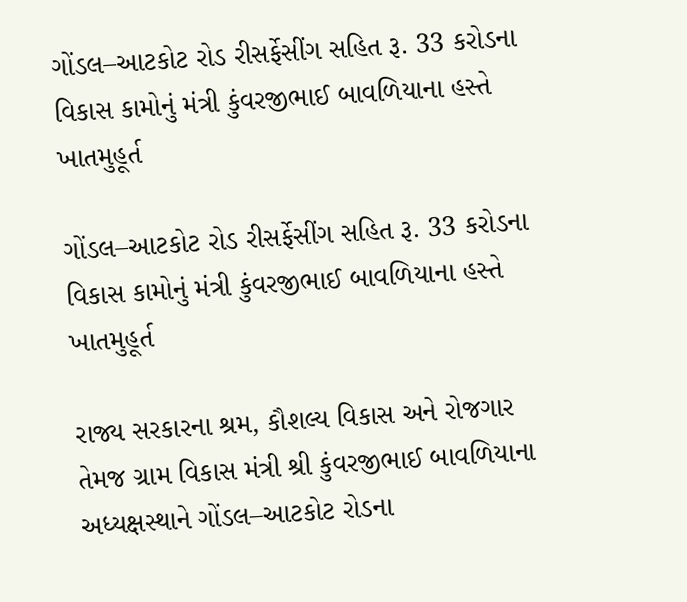ગોંડલ–આટકોટ રોડ રીસર્ફેસીંગ સહિત રૂ. 33 કરોડના વિકાસ કામોનું મંત્રી કુંવરજીભાઈ બાવળિયાના હસ્તે ખાતમુહૂર્ત

ગોંડલ–આટકોટ રોડ રીસર્ફેસીંગ સહિત રૂ. 33 કરોડના વિકાસ કામોનું મંત્રી કુંવરજીભાઈ બાવળિયાના હસ્તે ખાતમુહૂર્ત

રાજ્ય સરકારના શ્રમ, કૌશલ્ય વિકાસ અને રોજગાર તેમજ ગ્રામ વિકાસ મંત્રી શ્રી કુંવરજીભાઈ બાવળિયાના અધ્યક્ષસ્થાને ગોંડલ–આટકોટ રોડના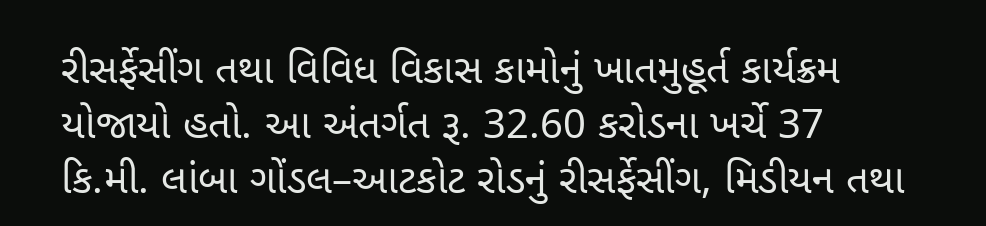રીસર્ફેસીંગ તથા વિવિધ વિકાસ કામોનું ખાતમુહૂર્ત કાર્યક્રમ યોજાયો હતો. આ અંતર્ગત રૂ. 32.60 કરોડના ખર્ચે 37 કિ.મી. લાંબા ગોંડલ–આટકોટ રોડનું રીસર્ફેસીંગ, મિડીયન તથા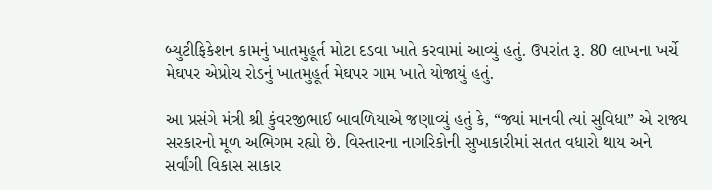બ્યુટીફિકેશન કામનું ખાતમુહૂર્ત મોટા દડવા ખાતે કરવામાં આવ્યું હતું. ઉપરાંત રૂ. 80 લાખના ખર્ચે મેઘપર એપ્રોચ રોડનું ખાતમુહૂર્ત મેઘપર ગામ ખાતે યોજાયું હતું.

આ પ્રસંગે મંત્રી શ્રી કુંવરજીભાઈ બાવળિયાએ જણાવ્યું હતું કે, “જ્યાં માનવી ત્યાં સુવિધા” એ રાજ્ય સરકારનો મૂળ અભિગમ રહ્યો છે. વિસ્તારના નાગરિકોની સુખાકારીમાં સતત વધારો થાય અને સર્વાંગી વિકાસ સાકાર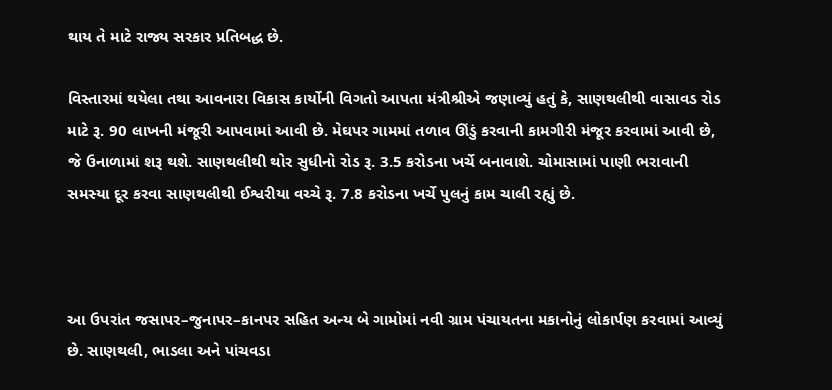થાય તે માટે રાજ્ય સરકાર પ્રતિબદ્ધ છે.

વિસ્તારમાં થયેલા તથા આવનારા વિકાસ કાર્યોની વિગતો આપતા મંત્રીશ્રીએ જણાવ્યું હતું કે, સાણથલીથી વાસાવડ રોડ માટે રૂ. 90 લાખની મંજૂરી આપવામાં આવી છે. મેઘપર ગામમાં તળાવ ઊંડું કરવાની કામગીરી મંજૂર કરવામાં આવી છે, જે ઉનાળામાં શરૂ થશે. સાણથલીથી થોર સુધીનો રોડ રૂ. 3.5 કરોડના ખર્ચે બનાવાશે. ચોમાસામાં પાણી ભરાવાની સમસ્યા દૂર કરવા સાણથલીથી ઈશ્વરીયા વચ્ચે રૂ. 7.8 કરોડના ખર્ચે પુલનું કામ ચાલી રહ્યું છે.



આ ઉપરાંત જસાપર–જુનાપર–કાનપર સહિત અન્ય બે ગામોમાં નવી ગ્રામ પંચાયતના મકાનોનું લોકાર્પણ કરવામાં આવ્યું છે. સાણથલી, ભાડલા અને પાંચવડા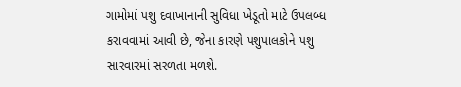ગામોમાં પશુ દવાખાનાની સુવિધા ખેડૂતો માટે ઉપલબ્ધ કરાવવામાં આવી છે, જેના કારણે પશુપાલકોને પશુ સારવારમાં સરળતા મળશે.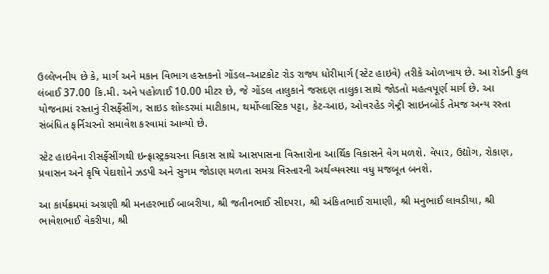ઉલ્લેખનીય છે કે, માર્ગ અને મકાન વિભાગ હસ્તકનો ગોંડલ–આટકોટ રોડ રાજ્ય ધોરીમાર્ગ (સ્ટેટ હાઇવે) તરીકે ઓળખાય છે. આ રોડની કુલ લંબાઈ 37.00 કિ.મી. અને પહોળાઈ 10.00 મીટર છે, જે ગોંડલ તાલુકાને જસદણ તાલુકા સાથે જોડતો મહત્વપૂર્ણ માર્ગ છે. આ યોજનામાં રસ્તાનું રીસર્ફેસીંગ, સાઇડ શોલ્ડરમાં માટીકામ, થર્મોપ્લાસ્ટિક પટ્ટા, કેટ-આઇ, ઓવરહેડ ગેન્ટ્રી સાઇનબોર્ડ તેમજ અન્ય રસ્તા સંબંધિત ફર્નિચરનો સમાવેશ કરવામાં આવ્યો છે.

સ્ટેટ હાઇવેના રીસર્ફેસીંગથી ઇન્ફ્રાસ્ટ્રક્ચરના વિકાસ સાથે આસપાસના વિસ્તારોના આર્થિક વિકાસને વેગ મળશે. વેપાર, ઉદ્યોગ, રોકાણ, પ્રવાસન અને કૃષિ પેદાશોને ઝડપી અને સુગમ જોડાણ મળતા સમગ્ર વિસ્તારની અર્થવ્યવસ્થા વધુ મજબૂત બનશે.

આ કાર્યક્રમમાં અગ્રણી શ્રી મનહરભાઈ બાબરીયા, શ્રી જતીનભાઈ સીદપરા, શ્રી અંકિતભાઈ રામાણી, શ્રી મનુભાઈ લાવડીયા, શ્રી ભાવેશભાઈ વેકરીયા, શ્રી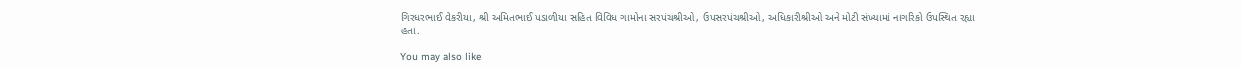ગિરધરભાઈ વેકરીયા, શ્રી અમિતભાઈ પડાળીયા સહિત વિવિધ ગામોના સરપંચશ્રીઓ, ઉપસરપંચશ્રીઓ, અધિકારીશ્રીઓ અને મોટી સંખ્યામાં નાગરિકો ઉપસ્થિત રહ્યા હતા.

You may also like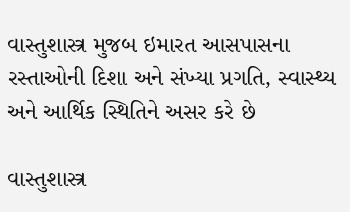વાસ્તુશાસ્ત્ર મુજબ ઇમારત આસપાસના રસ્તાઓની દિશા અને સંખ્યા પ્રગતિ, સ્વાસ્થ્ય અને આર્થિક સ્થિતિને અસર કરે છે

વાસ્તુશાસ્ત્ર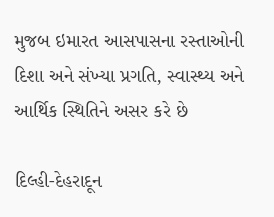મુજબ ઇમારત આસપાસના રસ્તાઓની દિશા અને સંખ્યા પ્રગતિ, સ્વાસ્થ્ય અને આર્થિક સ્થિતિને અસર કરે છે

દિલ્હી-દેહરાદૂન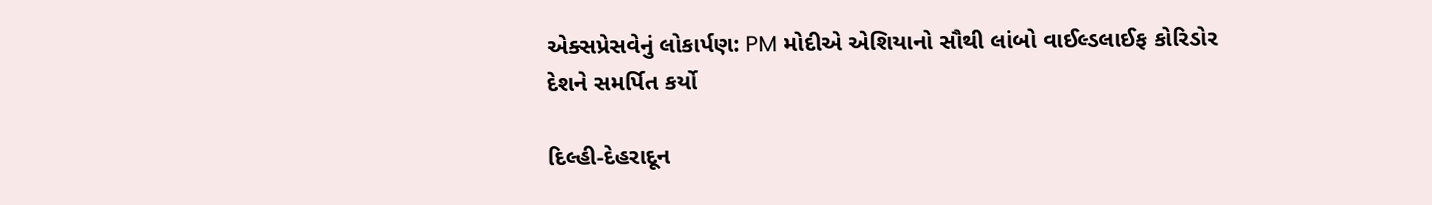એક્સપ્રેસવેનું લોકાર્પણ: PM મોદીએ એશિયાનો સૌથી લાંબો વાઈલ્ડલાઈફ કોરિડોર દેશને સમર્પિત કર્યો

દિલ્હી-દેહરાદૂન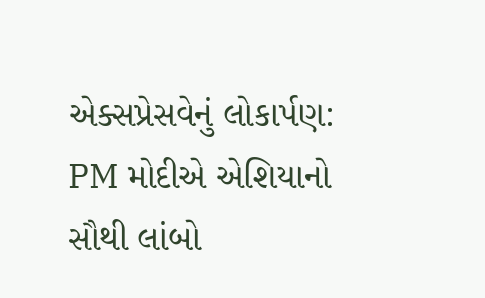એક્સપ્રેસવેનું લોકાર્પણ: PM મોદીએ એશિયાનો સૌથી લાંબો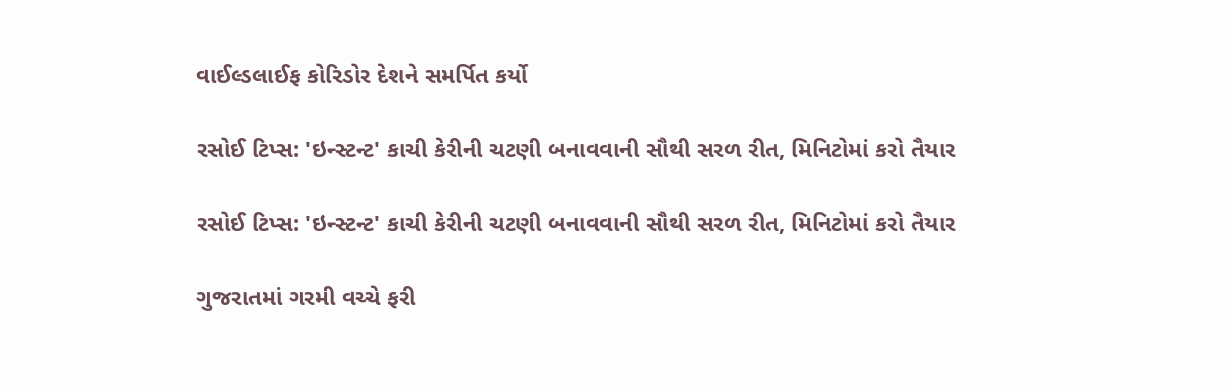વાઈલ્ડલાઈફ કોરિડોર દેશને સમર્પિત કર્યો

રસોઈ ટિપ્સ: 'ઇન્સ્ટન્ટ' કાચી કેરીની ચટણી બનાવવાની સૌથી સરળ રીત, મિનિટોમાં કરો તૈયાર

રસોઈ ટિપ્સ: 'ઇન્સ્ટન્ટ' કાચી કેરીની ચટણી બનાવવાની સૌથી સરળ રીત, મિનિટોમાં કરો તૈયાર

ગુજરાતમાં ગરમી વચ્ચે ફરી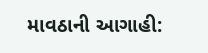માવઠાની આગાહી: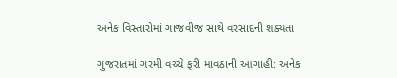અનેક વિસ્તારોમાં ગાજવીજ સાથે વરસાદની શક્યતા

ગુજરાતમાં ગરમી વચ્ચે ફરી માવઠાની આગાહી: અનેક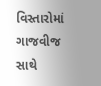વિસ્તારોમાં ગાજવીજ સાથે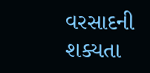વરસાદની શક્યતા